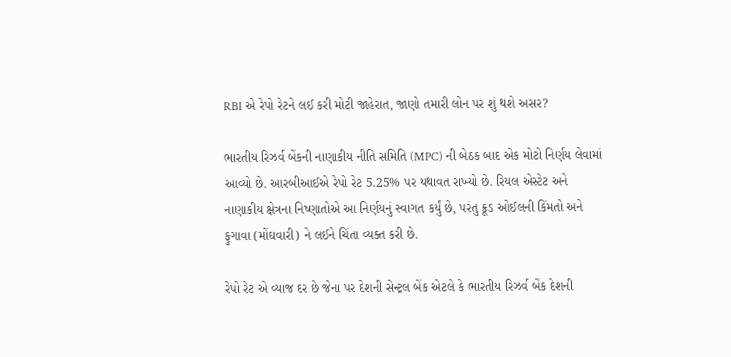RBI એ રેપો રેટને લઈ કરી મોટી જાહેરાત, જાણો તમારી લોન પર શું થશે અસર?

ભારતીય રિઝર્વ બેંકની નાણાકીય નીતિ સમિતિ (MPC) ની બેઠક બાદ એક મોટો નિર્ણય લેવામાં આવ્યો છે. આરબીઆઈએ રેપો રેટ 5.25% પર યથાવત રાખ્યો છે. રિયલ એસ્ટેટ અને નાણાકીય ક્ષેત્રના નિષ્ણાતોએ આ નિર્ણયનું સ્વાગત કર્યું છે, પરંતુ ક્રૂડ ઓઈલની કિંમતો અને ફુગાવા (મોંઘવારી) ને લઈને ચિંતા વ્યક્ત કરી છે.

રેપો રેટ એ વ્યાજ દર છે જેના પર દેશની સેન્ટ્રલ બેંક એટલે કે ભારતીય રિઝર્વ બેંક દેશની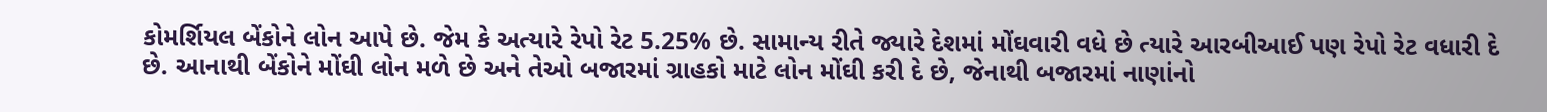કોમર્શિયલ બેંકોને લોન આપે છે. જેમ કે અત્યારે રેપો રેટ 5.25% છે. સામાન્ય રીતે જ્યારે દેશમાં મોંઘવારી વધે છે ત્યારે આરબીઆઈ પણ રેપો રેટ વધારી દે છે. આનાથી બેંકોને મોંઘી લોન મળે છે અને તેઓ બજારમાં ગ્રાહકો માટે લોન મોંઘી કરી દે છે, જેનાથી બજારમાં નાણાંનો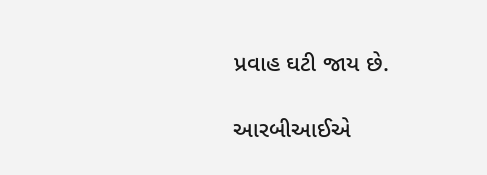પ્રવાહ ઘટી જાય છે.

આરબીઆઈએ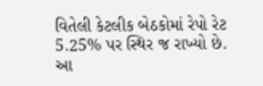વિતેલી કેટલીક બેઠકોમાં રેપો રેટ 5.25% પર સ્થિર જ રાખ્યો છે. આ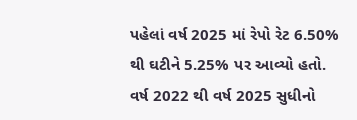પહેલાં વર્ષ 2025 માં રેપો રેટ 6.50% થી ઘટીને 5.25% પર આવ્યો હતો. વર્ષ 2022 થી વર્ષ 2025 સુધીનો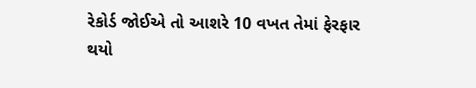રેકોર્ડ જોઈએ તો આશરે 10 વખત તેમાં ફેરફાર થયો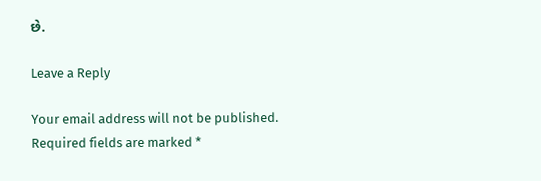છે.

Leave a Reply

Your email address will not be published. Required fields are marked *